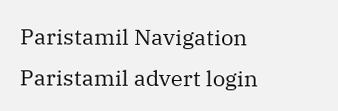Paristamil Navigation Paristamil advert login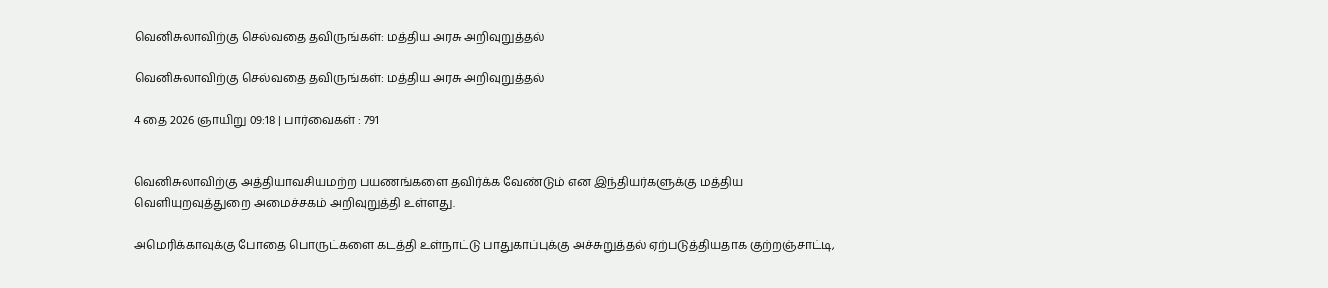வெனிசுலாவிற்கு செல்வதை தவிருங்கள்: மத்திய அரசு அறிவுறுத்தல்

வெனிசுலாவிற்கு செல்வதை தவிருங்கள்: மத்திய அரசு அறிவுறுத்தல்

4 தை 2026 ஞாயிறு 09:18 | பார்வைகள் : 791


வெனிசுலாவிற்கு அத்தியாவசியமற்ற பயணங்களை தவிர்க்க வேண்டும் என இந்தியர்களுக்கு மத்திய வெளியுறவுத்துறை அமைச்சகம் அறிவுறுத்தி உள்ளது.

அமெரிக்காவுக்கு போதை பொருட்களை கடத்தி உள்நாட்டு பாதுகாப்புக்கு அச்சுறுத்தல் ஏற்படுத்தியதாக குற்றஞ்சாட்டி,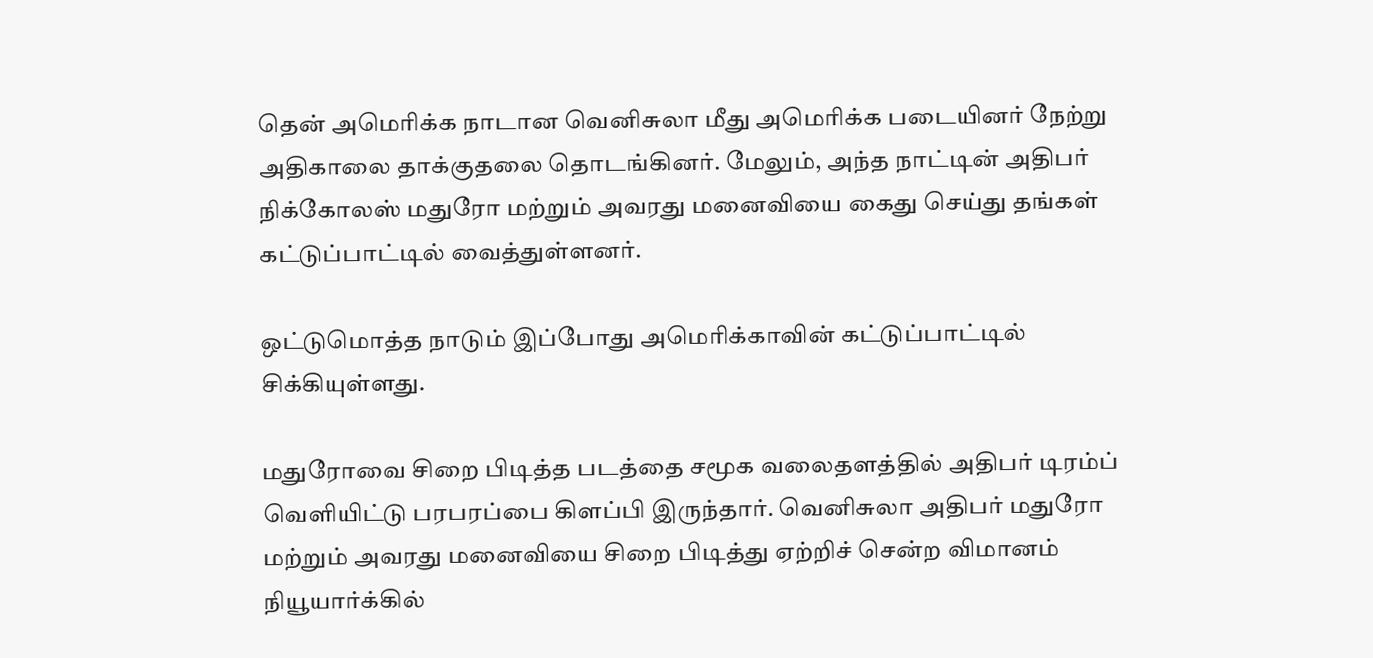தென் அமெரிக்க நாடான வெனிசுலா மீது அமெரிக்க படையினர் நேற்று அதிகாலை தாக்குதலை தொடங்கினர். மேலும், அந்த நாட்டின் அதிபர் நிக்கோலஸ் மதுரோ மற்றும் அவரது மனைவியை கைது செய்து தங்கள் கட்டுப்பாட்டில் வைத்துள்ளனர்.

ஒட்டுமொத்த நாடும் இப்போது அமெரிக்காவின் கட்டுப்பாட்டில் சிக்கியுள்ளது.

மதுரோவை சிறை பிடித்த படத்தை சமூக வலைதளத்தில் அதிபர் டிரம்ப் வெளியிட்டு பரபரப்பை கிளப்பி இருந்தார். வெனிசுலா அதிபர் மதுரோ மற்றும் அவரது மனைவியை சிறை பிடித்து ஏற்றிச் சென்ற விமானம் நியூயார்க்கில்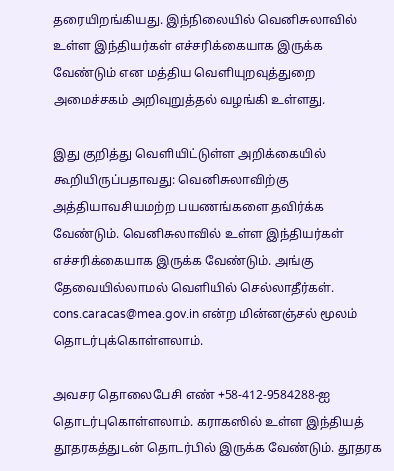தரையிறங்கியது. இந்நிலையில் வெனிசுலாவில் உள்ள இந்தியர்கள் எச்சரிக்கையாக இருக்க வேண்டும் என மத்திய வெளியுறவுத்துறை அமைச்சகம் அறிவுறுத்தல் வழங்கி உள்ளது.

இது குறித்து வெளியிட்டுள்ள அறிக்கையில் கூறியிருப்பதாவது: வெனிசுலாவிற்கு அத்தியாவசியமற்ற பயணங்களை தவிர்க்க வேண்டும். வெனிசுலாவில் உள்ள இந்தியர்கள் எச்சரிக்கையாக இருக்க வேண்டும். அங்கு தேவையில்லாமல் வெளியில் செல்லாதீர்கள். cons.caracas@mea.gov.in என்ற மின்னஞ்சல் மூலம் தொடர்புக்கொள்ளலாம்.

அவசர தொலைபேசி எண் +58-412-9584288-ஐ தொடர்புகொள்ளலாம். கராகஸில் உள்ள இந்தியத் தூதரகத்துடன் தொடர்பில் இருக்க வேண்டும். தூதரக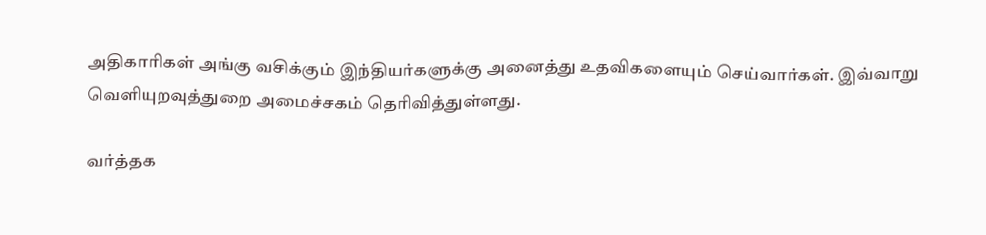அதிகாரிகள் அங்கு வசிக்கும் இந்தியர்களுக்கு அனைத்து உதவிகளையும் செய்வார்கள். இவ்வாறு வெளியுறவுத்துறை அமைச்சகம் தெரிவித்துள்ளது.

வர்த்தக‌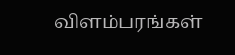விளம்பரங்கள்